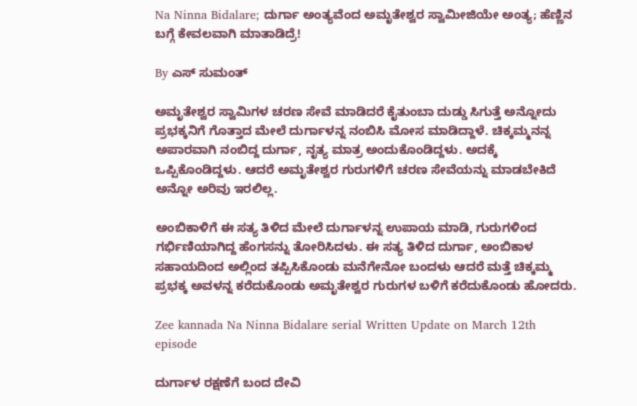Na Ninna Bidalare; ದುರ್ಗಾ ಅಂತ್ಯವೆಂದ ಅಮೃತೇಶ್ವರ ಸ್ವಾಮೀಜಿಯೇ ಅಂತ್ಯ; ಹೆಣ್ಣಿನ ಬಗ್ಗೆ ಕೇವಲವಾಗಿ ಮಾತಾಡಿದ್ರೆ!

By ಎಸ್ ಸುಮಂತ್

ಅಮೃತೇಶ್ವರ ಸ್ವಾಮಿಗಳ ಚರಣ ಸೇವೆ ಮಾಡಿದರೆ ಕೈತುಂಬಾ ದುಡ್ಡು ಸಿಗುತ್ತೆ ಅನ್ನೋದು ಪ್ರಭಕ್ಕನಿಗೆ ಗೊತ್ತಾದ ಮೇಲೆ ದುರ್ಗಾಳನ್ನ ನಂಬಿಸಿ ಮೋಸ ಮಾಡಿದ್ದಾಳೆ. ಚಿಕ್ಕಮ್ಮನನ್ನ ಅಪಾರವಾಗಿ ನಂಬಿದ್ದ ದುರ್ಗಾ, ನೃತ್ಯ ಮಾತ್ರ ಅಂದುಕೊಂಡಿದ್ದಳು. ಅದಕ್ಕೆ ಒಪ್ಪಿಕೊಂಡಿದ್ದಳು. ಆದರೆ ಅಮೃತೇಶ್ವರ ಗುರುಗಳಿಗೆ ಚರಣ ಸೇವೆಯನ್ನು ಮಾಡಬೇಕಿದೆ ಅನ್ನೋ ಅರಿವು ಇರಲಿಲ್ಲ.

ಅಂಬಿಕಾಳಿಗೆ ಈ ಸತ್ಯ ತಿಳಿದ ಮೇಲೆ ದುರ್ಗಾಳನ್ನ ಉಪಾಯ ಮಾಡಿ, ಗುರುಗಳಿಂದ ಗರ್ಭಿಣಿಯಾಗಿದ್ದ ಹೆಂಗಸನ್ನು ತೋರಿಸಿದಳು. ಈ ಸತ್ಯ ತಿಳಿದ ದುರ್ಗಾ, ಅಂಬಿಕಾಳ ಸಹಾಯದಿಂದ ಅಲ್ಲಿಂದ ತಪ್ಪಿಸಿಕೊಂಡು ಮನೆಗೇನೋ ಬಂದಳು ಆದರೆ ಮತ್ತೆ ಚಿಕ್ಕಮ್ಮ ಪ್ರಭಕ್ಕ ಅವಳನ್ನ ಕರೆದುಕೊಂಡು ಅಮೃತೇಶ್ವರ ಗುರುಗಳ ಬಳಿಗೆ ಕರೆದುಕೊಂಡು ಹೋದರು.

Zee kannada Na Ninna Bidalare serial Written Update on March 12th episode

ದುರ್ಗಾಳ ರಕ್ಷಣೆಗೆ ಬಂದ ದೇವಿ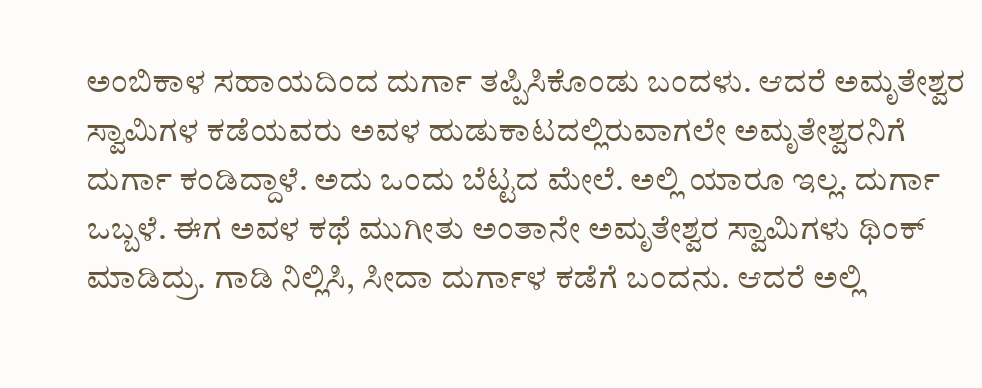ಅಂಬಿಕಾಳ ಸಹಾಯದಿಂದ ದುರ್ಗಾ ತಪ್ಪಿಸಿಕೊಂಡು ಬಂದಳು. ಆದರೆ ಅಮೃತೇಶ್ವರ ಸ್ವಾಮಿಗಳ ಕಡೆಯವರು ಅವಳ ಹುಡುಕಾಟದಲ್ಲಿರುವಾಗಲೇ ಅಮೃತೇಶ್ವರನಿಗೆ ದುರ್ಗಾ ಕಂಡಿದ್ದಾಳೆ. ಅದು ಒಂದು ಬೆಟ್ಟದ ಮೇಲೆ. ಅಲ್ಲಿ ಯಾರೂ ಇಲ್ಲ. ದುರ್ಗಾ ಒಬ್ಬಳೆ. ಈಗ ಅವಳ ಕಥೆ ಮುಗೀತು ಅಂತಾನೇ ಅಮೃತೇಶ್ವರ ಸ್ವಾಮಿಗಳು ಥಿಂಕ್ ಮಾಡಿದ್ರು. ಗಾಡಿ ನಿಲ್ಲಿಸಿ, ಸೀದಾ ದುರ್ಗಾಳ ಕಡೆಗೆ ಬಂದನು. ಆದರೆ ಅಲ್ಲಿ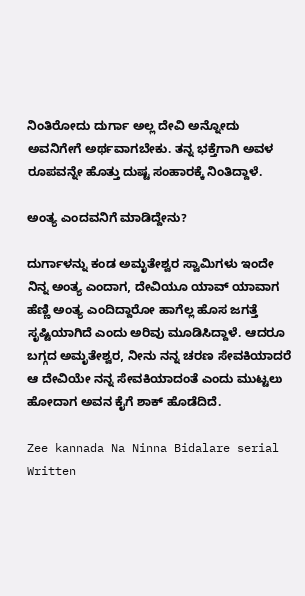ನಿಂತಿರೋದು ದುರ್ಗಾ ಅಲ್ಲ ದೇವಿ ಅನ್ನೋದು ಅವನಿಗೇಗೆ ಅರ್ಥವಾಗಬೇಕು. ತನ್ನ ಭಕ್ತೆಗಾಗಿ ಅವಳ ರೂಪವನ್ನೇ ಹೊತ್ತು ದುಷ್ಟ ಸಂಹಾರಕ್ಕೆ ನಿಂತಿದ್ದಾಳೆ.

ಅಂತ್ಯ ಎಂದವನಿಗೆ ಮಾಡಿದ್ದೇನು?

ದುರ್ಗಾಳನ್ನು ಕಂಡ ಅಮೃತೇಶ್ವರ ಸ್ವಾಮಿಗಳು ಇಂದೇ ನಿನ್ನ ಅಂತ್ಯ ಎಂದಾಗ, ದೇವಿಯೂ ಯಾವ್ ಯಾವಾಗ ಹೆಣ್ಣಿ ಅಂತ್ಯ ಎಂದಿದ್ದಾರೋ ಹಾಗೆಲ್ಲ ಹೊಸ ಜಗತ್ತೆ ಸೃಷ್ಟಿಯಾಗಿದೆ ಎಂದು ಅರಿವು ಮೂಡಿಸಿದ್ದಾಳೆ. ಆದರೂ ಬಗ್ಗದ ಅಮೃತೇಶ್ವರ, ನೀನು ನನ್ನ ಚರಣ ಸೇವಕಿಯಾದರೆ ಆ ದೇವಿಯೇ ನನ್ನ ಸೇವಕಿಯಾದಂತೆ ಎಂದು ಮುಟ್ಟಲು ಹೋದಾಗ ಅವನ ಕೈಗೆ ಶಾಕ್ ಹೊಡೆದಿದೆ.

Zee kannada Na Ninna Bidalare serial Written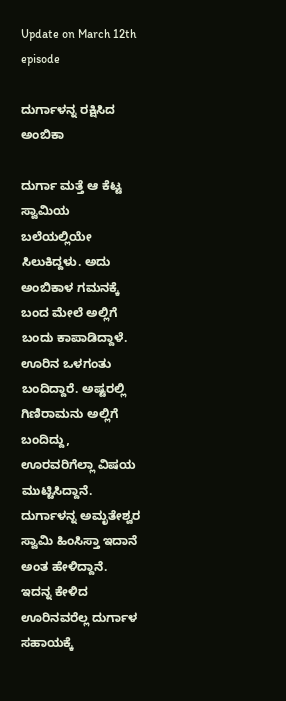Update on March 12th episode

ದುರ್ಗಾಳನ್ನ ರಕ್ಷಿಸಿದ ಅಂಬಿಕಾ

ದುರ್ಗಾ ಮತ್ತೆ ಆ ಕೆಟ್ಟ ಸ್ವಾಮಿಯ ಬಲೆಯಲ್ಲಿಯೇ ಸಿಲುಕಿದ್ದಳು. ಅದು ಅಂಬಿಕಾಳ ಗಮನಕ್ಕೆ ಬಂದ ಮೇಲೆ ಅಲ್ಲಿಗೆ ಬಂದು ಕಾಪಾಡಿದ್ದಾಳೆ. ಊರಿನ ಒಳಗಂತು ಬಂದಿದ್ದಾರೆ. ಅಷ್ಟರಲ್ಲಿ ಗಿಣಿರಾಮನು ಅಲ್ಲಿಗೆ ಬಂದಿದ್ದು, ಊರವರಿಗೆಲ್ಲಾ ವಿಷಯ ಮುಟ್ಟಿಸಿದ್ದಾನೆ. ದುರ್ಗಾಳನ್ನ ಅಮೃತೇಶ್ವರ ಸ್ವಾಮಿ ಹಿಂಸಿಸ್ತಾ ಇದಾನೆ ಅಂತ ಹೇಳಿದ್ದಾನೆ. ಇದನ್ನ ಕೇಳಿದ ಊರಿನವರೆಲ್ಲ ದುರ್ಗಾಳ ಸಹಾಯಕ್ಕೆ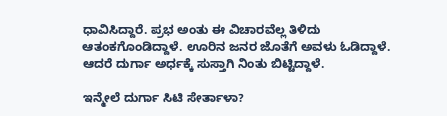ಧಾವಿಸಿದ್ದಾರೆ. ಪ್ರಭ ಅಂತು ಈ ವಿಚಾರವೆಲ್ಲ ತಿಳಿದು ಆತಂಕಗೊಂಡಿದ್ದಾಳೆ. ಊರಿನ ಜನರ ಜೊತೆಗೆ ಅವಳು ಓಡಿದ್ದಾಳೆ. ಆದರೆ ದುರ್ಗಾ ಅರ್ಧಕ್ಕೆ ಸುಸ್ತಾಗಿ ನಿಂತು ಬಿಟ್ಟಿದ್ದಾಳೆ.

ಇನ್ಮೇಲೆ ದುರ್ಗಾ ಸಿಟಿ ಸೇರ್ತಾಳಾ?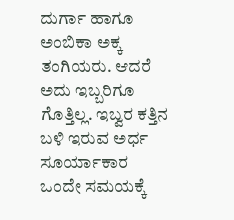ದುರ್ಗಾ ಹಾಗೂ ಅಂಬಿಕಾ ಅಕ್ಕ ತಂಗಿಯರು. ಆದರೆ ಅದು ಇಬ್ಬರಿಗೂ ಗೊತ್ತಿಲ್ಲ. ಇಬ್ವರ ಕತ್ತಿನ ಬಳಿ ಇರುವ ಅರ್ಧ ಸೂರ್ಯಾಕಾರ ಒಂದೇ ಸಮಯಕ್ಕೆ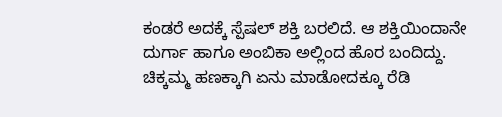ಕಂಡರೆ ಅದಕ್ಕೆ ಸ್ಪೆಷಲ್ ಶಕ್ತಿ ಬರಲಿದೆ. ಆ ಶಕ್ತಿಯಿಂದಾನೇ ದುರ್ಗಾ ಹಾಗೂ ಅಂಬಿಕಾ ಅಲ್ಲಿಂದ ಹೊರ ಬಂದಿದ್ದು. ಚಿಕ್ಕಮ್ಮ ಹಣಕ್ಕಾಗಿ ಏನು ಮಾಡೋದಕ್ಕೂ ರೆಡಿ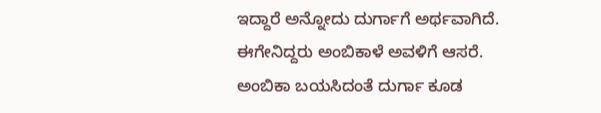ಇದ್ದಾರೆ ಅನ್ನೋದು ದುರ್ಗಾಗೆ ಅರ್ಥವಾಗಿದೆ. ಈಗೇನಿದ್ದರು ಅಂಬಿಕಾಳೆ ಅವಳಿಗೆ ಆಸರೆ. ಅಂಬಿಕಾ ಬಯಸಿದಂತೆ ದುರ್ಗಾ ಕೂಡ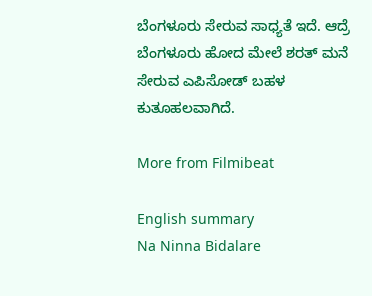ಬೆಂಗಳೂರು ಸೇರುವ ಸಾಧ್ಯತೆ ಇದೆ. ಆದ್ರೆ ಬೆಂಗಳೂರು ಹೋದ ಮೇಲೆ ಶರತ್ ಮನೆ ಸೇರುವ ಎಪಿಸೋಡ್ ಬಹಳ ಕುತೂಹಲವಾಗಿದೆ.

More from Filmibeat

English summary
Na Ninna Bidalare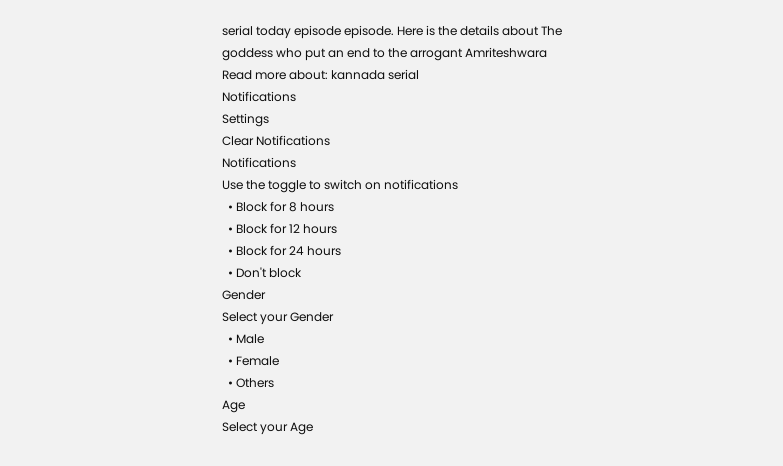serial today episode episode. Here is the details about The goddess who put an end to the arrogant Amriteshwara
Read more about: kannada serial
Notifications
Settings
Clear Notifications
Notifications
Use the toggle to switch on notifications
  • Block for 8 hours
  • Block for 12 hours
  • Block for 24 hours
  • Don't block
Gender
Select your Gender
  • Male
  • Female
  • Others
Age
Select your Age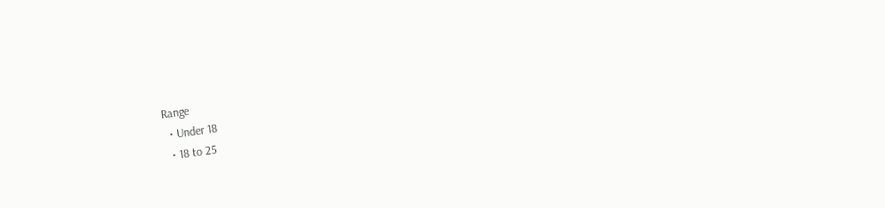Range
  • Under 18
  • 18 to 25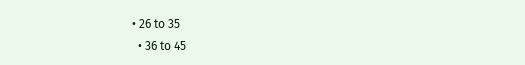• 26 to 35
  • 36 to 45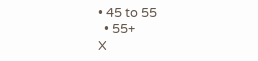• 45 to 55
  • 55+
X